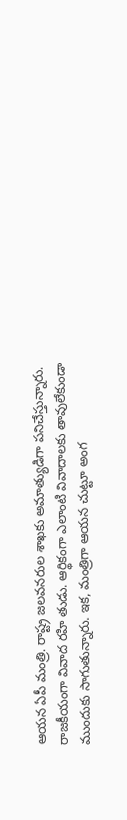ఆయన ఏపీ మంత్రి. రాష్ట్ర జలవనరుల శాఖకు అమాత్యుడిగా పనిచేస్తున్నారు. రాజకీయంగా వివాద రహి తుడు. ఆర్థికంగా ఎలాంటి వివాదాలకు తావులేకుండా ముందుకు సాగుతున్నారు. ఇక, మంత్రిగా ఆయన చుట్టూ అంగ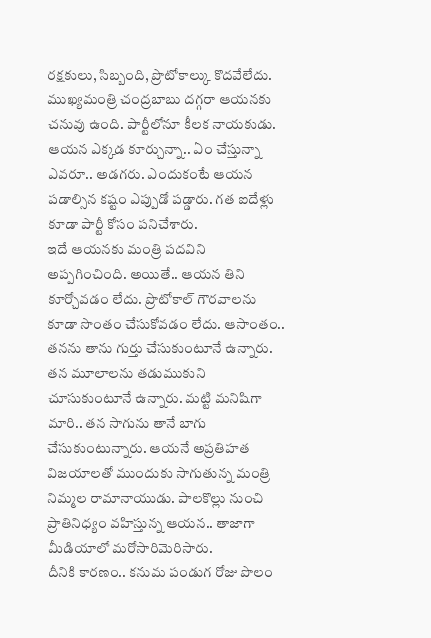రక్షకులు, సిబ్బంది, ప్రొటోకాల్కు కొదవేలేదు. ముఖ్యమంత్రి చంద్రబాబు దగ్గరా ఆయనకు చనువు ఉంది. పార్టీలోనూ కీలక నాయకుడు. ఆయన ఎక్కడ కూర్చున్నా.. ఏం చేస్తున్నా ఎవరూ.. అడగరు. ఎందుకంటే ఆయన పడాల్సిన కష్టం ఎప్పుడో పడ్డారు. గత ఐదేళ్లు కూడా పార్టీ కోసం పనిచేశారు.
ఇదే ఆయనకు మంత్రి పదవిని అప్పగించింది. అయితే.. ఆయన తిని కూర్చోవడం లేదు. ప్రొటోకాల్ గౌరవాలను కూడా సొంతం చేసుకోవడం లేదు. ఆసాంతం.. తనను తాను గుర్తు చేసుకుంటూనే ఉన్నారు. తన మూలాలను తడుముకుని చూసుకుంటూనే ఉన్నారు. మట్టి మనిషిగా మారి.. తన సాగును తానే బాగు చేసుకుంటున్నారు. ఆయనే అప్రతిహత విజయాలతో ముందుకు సాగుతున్న మంత్రి నిమ్మల రామానాయుడు. పాలకొల్లు నుంచి ప్రాతినిధ్యం వహిస్తున్న ఆయన.. తాజాగా మీడియాలో మరోసారిమెరిసారు.
దీనికి కారణం.. కనుమ పండుగ రోజు పొలం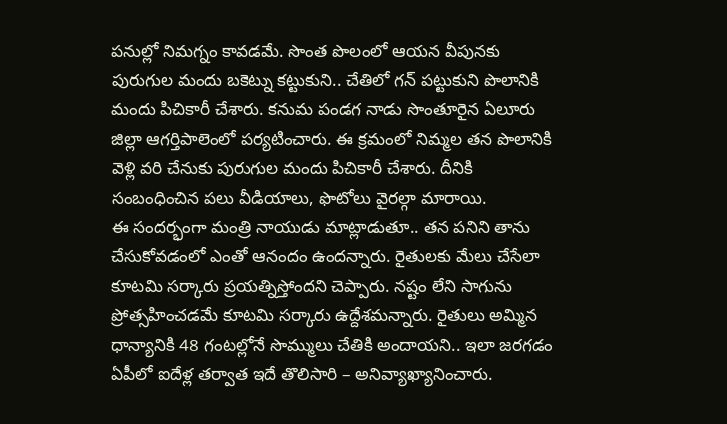పనుల్లో నిమగ్నం కావడమే. సొంత పొలంలో ఆయన వీపునకు పురుగుల మందు బకెట్ను కట్టుకుని.. చేతిలో గన్ పట్టుకుని పొలానికి మందు పిచికారీ చేశారు. కనుమ పండగ నాడు సొంతూరైన ఏలూరు జిల్లా ఆగర్తిపాలెంలో పర్యటించారు. ఈ క్రమంలో నిమ్మల తన పొలానికి వెళ్లి వరి చేనుకు పురుగుల మందు పిచికారీ చేశారు. దీనికి సంబంధించిన పలు వీడియాలు, ఫొటోలు వైరల్గా మారాయి.
ఈ సందర్భంగా మంత్రి నాయుడు మాట్లాడుతూ.. తన పనిని తాను చేసుకోవడంలో ఎంతో ఆనందం ఉందన్నారు. రైతులకు మేలు చేసేలా కూటమి సర్కారు ప్రయత్నిస్తోందని చెప్పారు. నష్టం లేని సాగును ప్రోత్సహించడమే కూటమి సర్కారు ఉద్దేశమన్నారు. రైతులు అమ్మిన ధాన్యానికి 48 గంటల్లోనే సొమ్ములు చేతికి అందాయని.. ఇలా జరగడం ఏపీలో ఐదేళ్ల తర్వాత ఇదే తొలిసారి – అనివ్యాఖ్యానించారు.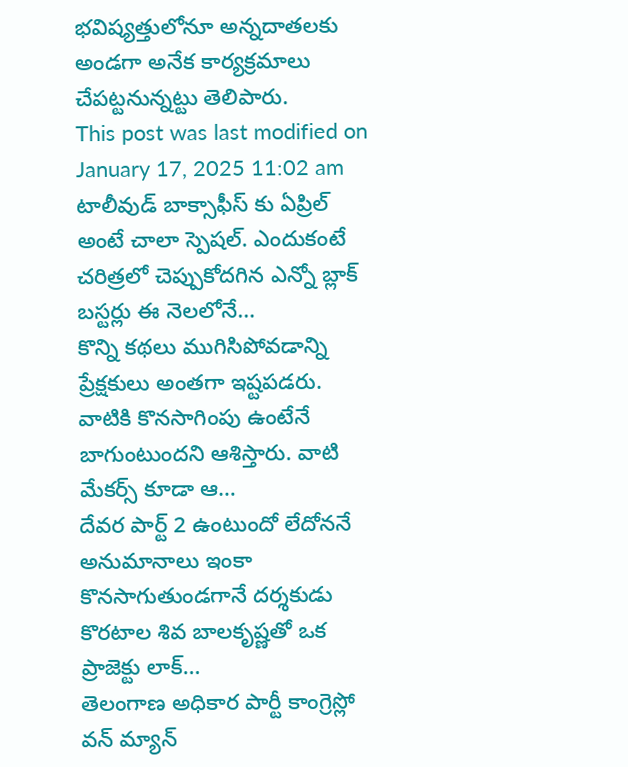భవిష్యత్తులోనూ అన్నదాతలకు అండగా అనేక కార్యక్రమాలు చేపట్టనున్నట్టు తెలిపారు.
This post was last modified on January 17, 2025 11:02 am
టాలీవుడ్ బాక్సాఫీస్ కు ఏప్రిల్ అంటే చాలా స్పెషల్. ఎందుకంటే చరిత్రలో చెప్పుకోదగిన ఎన్నో బ్లాక్ బస్టర్లు ఈ నెలలోనే…
కొన్ని కథలు ముగిసిపోవడాన్ని ప్రేక్షకులు అంతగా ఇష్టపడరు. వాటికి కొనసాగింపు ఉంటేనే బాగుంటుందని ఆశిస్తారు. వాటి మేకర్స్ కూడా ఆ…
దేవర పార్ట్ 2 ఉంటుందో లేదోననే అనుమానాలు ఇంకా కొనసాగుతుండగానే దర్శకుడు కొరటాల శివ బాలకృష్ణతో ఒక ప్రాజెక్టు లాక్…
తెలంగాణ అధికార పార్టీ కాంగ్రెస్లో వన్ మ్యాన్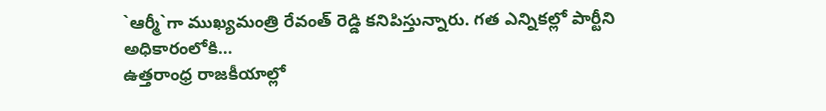`ఆర్మీ`గా ముఖ్యమంత్రి రేవంత్ రెడ్డి కనిపిస్తున్నారు. గత ఎన్నికల్లో పార్టీని అధికారంలోకి…
ఉత్తరాంధ్ర రాజకీయాల్లో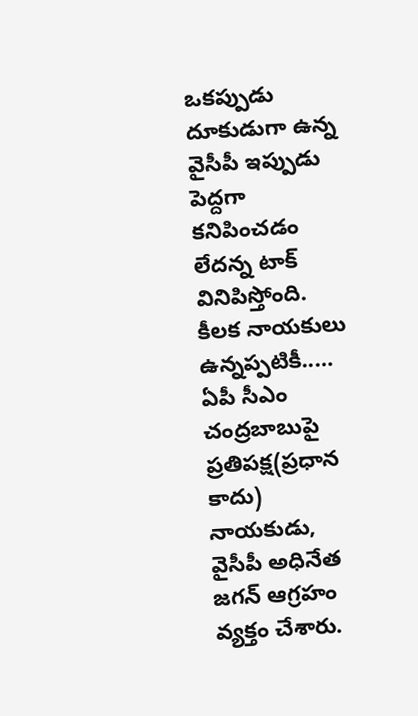ఒకప్పుడు దూకుడుగా ఉన్న వైసీపీ ఇప్పుడు పెద్దగా కనిపించడం లేదన్న టాక్ వినిపిస్తోంది. కీలక నాయకులు ఉన్నప్పటికీ..…
ఏపీ సీఎం చంద్రబాబుపై ప్రతిపక్ష(ప్రధాన కాదు) నాయకుడు, వైసీపీ అధినేత జగన్ ఆగ్రహం వ్యక్తం చేశారు.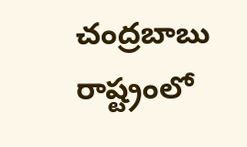చంద్రబాబు రాష్ట్రంలో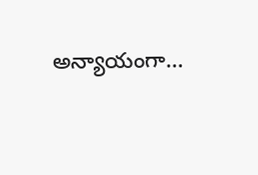అన్యాయంగా…